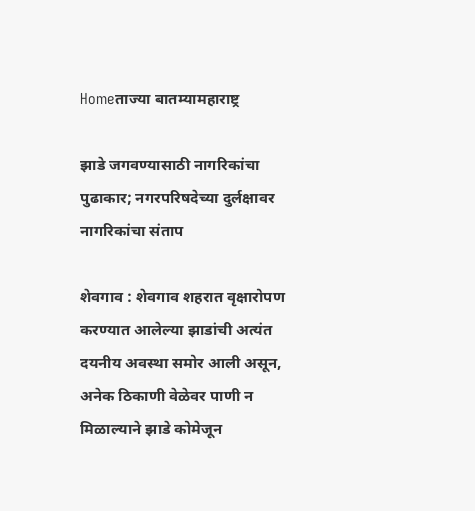Homeताज्या बातम्यामहाराष्ट्र

झाडे जगवण्यासाठी नागरिकांचा पुढाकार; नगरपरिषदेच्या दुर्लक्षावर नागरिकांचा संताप

शेवगाव : शेवगाव शहरात वृक्षारोपण करण्यात आलेल्या झाडांची अत्यंत दयनीय अवस्था समोर आली असून, अनेक ठिकाणी वेळेवर पाणी न मिळाल्याने झाडे कोमेजून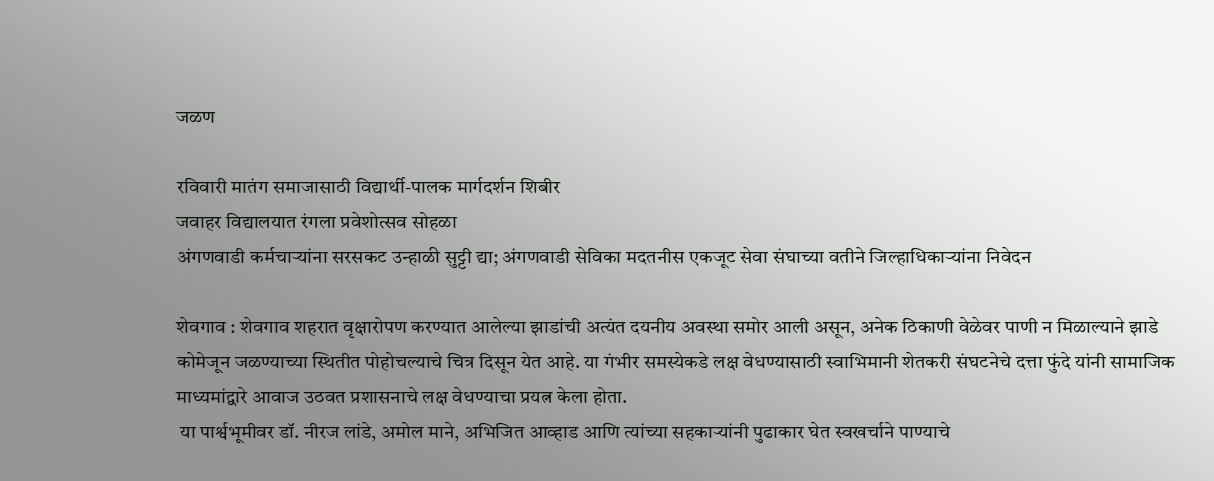जळण

रविवारी मातंग समाजासाठी विद्यार्थी-पालक मार्गदर्शन शिबीर
जवाहर विद्यालयात रंगला प्रवेशोत्सव सोहळा
अंगणवाडी कर्मचाऱ्यांना सरसकट उन्हाळी सुट्टी द्या; अंगणवाडी सेविका मदतनीस एकजूट सेवा संघाच्या वतीने जिल्हाधिकाऱ्यांना निवेदन

शेवगाव : शेवगाव शहरात वृक्षारोपण करण्यात आलेल्या झाडांची अत्यंत दयनीय अवस्था समोर आली असून, अनेक ठिकाणी वेळेवर पाणी न मिळाल्याने झाडे कोमेजून जळण्याच्या स्थितीत पोहोचल्याचे चित्र दिसून येत आहे. या गंभीर समस्येकडे लक्ष वेधण्यासाठी स्वाभिमानी शेतकरी संघटनेचे दत्ता फुंदे यांनी सामाजिक माध्यमांद्वारे आवाज उठवत प्रशासनाचे लक्ष वेधण्याचा प्रयत्न केला होता.
 या पार्श्वभूमीवर डॉ. नीरज लांडे, अमोल माने, अभिजित आव्हाड आणि त्यांच्या सहकाऱ्यांनी पुढाकार घेत स्वखर्चाने पाण्याचे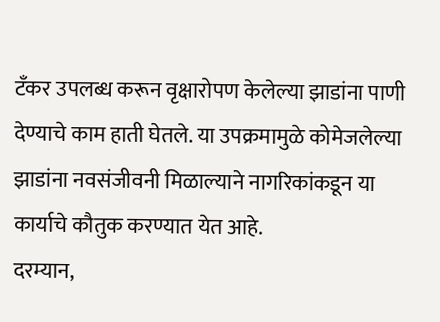टँकर उपलब्ध करून वृक्षारोपण केलेल्या झाडांना पाणी देण्याचे काम हाती घेतले. या उपक्रमामुळे कोमेजलेल्या झाडांना नवसंजीवनी मिळाल्याने नागरिकांकडून या कार्याचे कौतुक करण्यात येत आहे.
दरम्यान,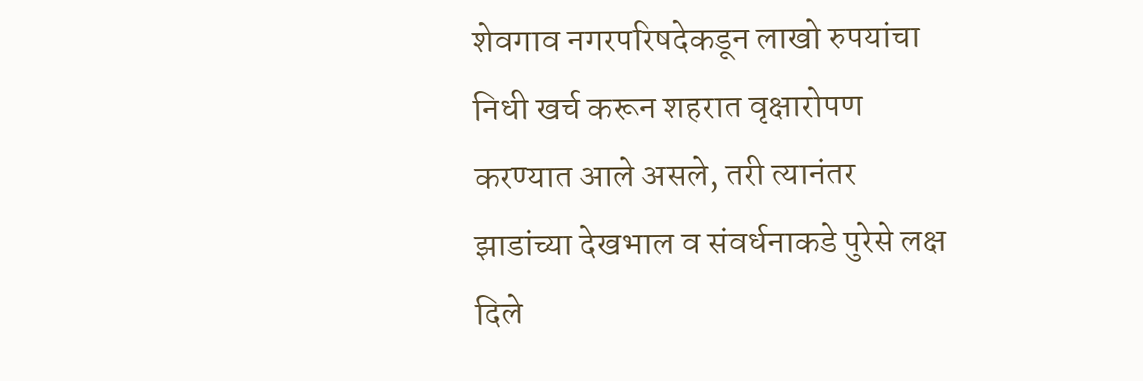शेवगाव नगरपरिषदेकडून लाखो रुपयांचा निधी खर्च करून शहरात वृक्षारोपण करण्यात आले असले, तरी त्यानंतर झाडांच्या देखभाल व संवर्धनाकडे पुरेसे लक्ष दिले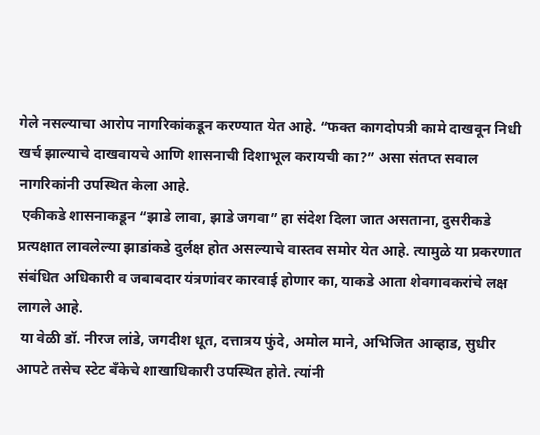गेले नसल्याचा आरोप नागरिकांकडून करण्यात येत आहे. “फक्त कागदोपत्री कामे दाखवून निधी खर्च झाल्याचे दाखवायचे आणि शासनाची दिशाभूल करायची का?” असा संतप्त सवाल नागरिकांनी उपस्थित केला आहे.
 एकीकडे शासनाकडून “झाडे लावा, झाडे जगवा” हा संदेश दिला जात असताना, दुसरीकडे प्रत्यक्षात लावलेल्या झाडांकडे दुर्लक्ष होत असल्याचे वास्तव समोर येत आहे. त्यामुळे या प्रकरणात संबंधित अधिकारी व जबाबदार यंत्रणांवर कारवाई होणार का, याकडे आता शेवगावकरांचे लक्ष लागले आहे.
 या वेळी डॉ. नीरज लांडे, जगदीश धूत, दत्तात्रय फुंदे, अमोल माने, अभिजित आव्हाड, सुधीर आपटे तसेच स्टेट बँकेचे शाखाधिकारी उपस्थित होते. त्यांनी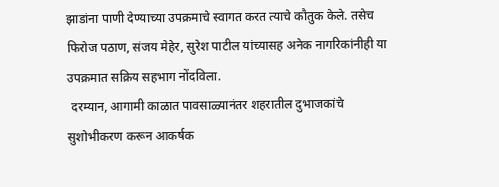झाडांना पाणी देण्याच्या उपक्रमाचे स्वागत करत त्याचे कौतुक केले. तसेच फिरोज पठाण, संजय मेहेर, सुरेश पाटील यांच्यासह अनेक नागरिकांनीही या उपक्रमात सक्रिय सहभाग नोंदविला.
 दरम्यान, आगामी काळात पावसाळ्यानंतर शहरातील दुभाजकांचे सुशोभीकरण करून आकर्षक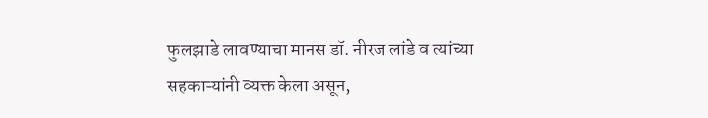फुलझाडे लावण्याचा मानस डॉ. नीरज लांडे व त्यांच्या सहकाऱ्यांनी व्यक्त केला असून,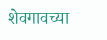शेवगावच्या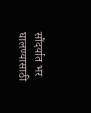सौंदर्यात भर घालण्यासाठी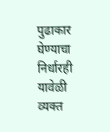पुढाकार घेण्याचा निर्धारही यावेळी व्यक्त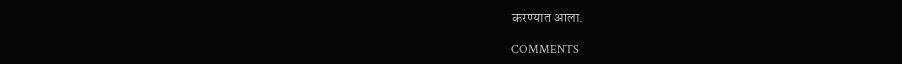करण्यात आला.

COMMENTS